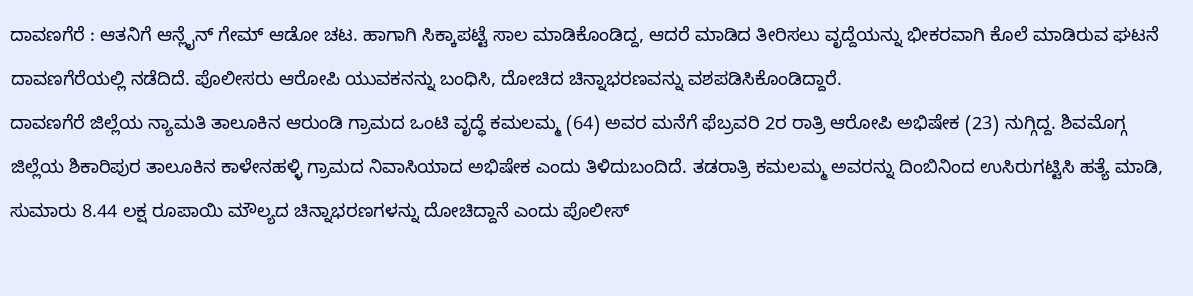ದಾವಣಗೆರೆ : ಆತನಿಗೆ ಆನ್ಲೈನ್ ಗೇಮ್ ಆಡೋ ಚಟ. ಹಾಗಾಗಿ ಸಿಕ್ಕಾಪಟ್ಟೆ ಸಾಲ ಮಾಡಿಕೊಂಡಿದ್ದ, ಆದರೆ ಮಾಡಿದ ತೀರಿಸಲು ವೃದ್ದೆಯನ್ನು ಭೀಕರವಾಗಿ ಕೊಲೆ ಮಾಡಿರುವ ಘಟನೆ ದಾವಣಗೆರೆಯಲ್ಲಿ ನಡೆದಿದೆ. ಪೊಲೀಸರು ಆರೋಪಿ ಯುವಕನನ್ನು ಬಂಧಿಸಿ, ದೋಚಿದ ಚಿನ್ನಾಭರಣವನ್ನು ವಶಪಡಿಸಿಕೊಂಡಿದ್ದಾರೆ.
ದಾವಣಗೆರೆ ಜಿಲ್ಲೆಯ ನ್ಯಾಮತಿ ತಾಲೂಕಿನ ಆರುಂಡಿ ಗ್ರಾಮದ ಒಂಟಿ ವೃದ್ಧೆ ಕಮಲಮ್ಮ (64) ಅವರ ಮನೆಗೆ ಫೆಬ್ರವರಿ 2ರ ರಾತ್ರಿ ಆರೋಪಿ ಅಭಿಷೇಕ (23) ನುಗ್ಗಿದ್ದ. ಶಿವಮೊಗ್ಗ ಜಿಲ್ಲೆಯ ಶಿಕಾರಿಪುರ ತಾಲೂಕಿನ ಕಾಳೇನಹಳ್ಳಿ ಗ್ರಾಮದ ನಿವಾಸಿಯಾದ ಅಭಿಷೇಕ ಎಂದು ತಿಳಿದುಬಂದಿದೆ. ತಡರಾತ್ರಿ ಕಮಲಮ್ಮ ಅವರನ್ನು ದಿಂಬಿನಿಂದ ಉಸಿರುಗಟ್ಟಿಸಿ ಹತ್ಯೆ ಮಾಡಿ, ಸುಮಾರು 8.44 ಲಕ್ಷ ರೂಪಾಯಿ ಮೌಲ್ಯದ ಚಿನ್ನಾಭರಣಗಳನ್ನು ದೋಚಿದ್ದಾನೆ ಎಂದು ಪೊಲೀಸ್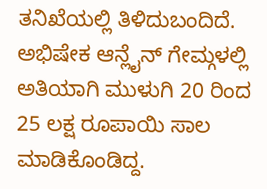ತನಿಖೆಯಲ್ಲಿ ತಿಳಿದುಬಂದಿದೆ.
ಅಭಿಷೇಕ ಆನ್ಲೈನ್ ಗೇಮ್ಗಳಲ್ಲಿ ಅತಿಯಾಗಿ ಮುಳುಗಿ 20 ರಿಂದ 25 ಲಕ್ಷ ರೂಪಾಯಿ ಸಾಲ ಮಾಡಿಕೊಂಡಿದ್ದ.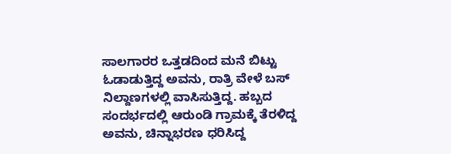ಸಾಲಗಾರರ ಒತ್ತಡದಿಂದ ಮನೆ ಬಿಟ್ಟು ಓಡಾಡುತ್ತಿದ್ದ ಅವನು, ರಾತ್ರಿ ವೇಳೆ ಬಸ್ ನಿಲ್ದಾಣಗಳಲ್ಲಿ ವಾಸಿಸುತ್ತಿದ್ದ. ಹಬ್ಬದ ಸಂದರ್ಭದಲ್ಲಿ ಆರುಂಡಿ ಗ್ರಾಮಕ್ಕೆ ತೆರಳಿದ್ದ ಅವನು, ಚಿನ್ನಾಭರಣ ಧರಿಸಿದ್ದ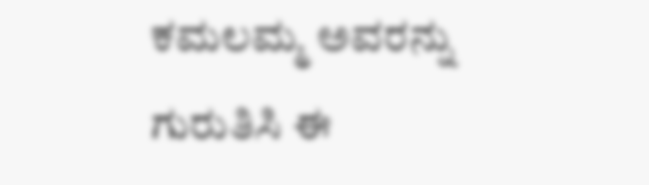ಕಮಲಮ್ಮ ಅವರನ್ನು ಗುರುತಿಸಿ ಈ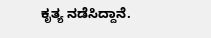ಕೃತ್ಯ ನಡೆಸಿದ್ದಾನೆ.